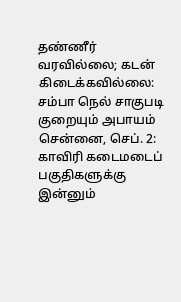தண்ணீர் வரவில்லை; கடன் கிடைக்கவில்லை: சம்பா நெல் சாகுபடி குறையும் அபாயம்
சென்னை, செப். 2: காவிரி கடைமடைப் பகுதிகளுக்கு இன்னும்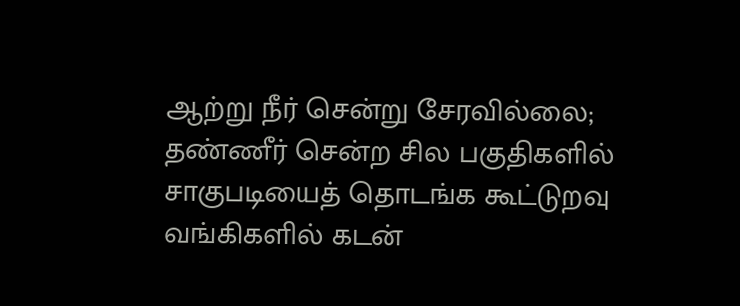ஆற்று நீர் சென்று சேரவில்லை; தண்ணீர் சென்ற சில பகுதிகளில் சாகுபடியைத் தொடங்க கூட்டுறவு வங்கிகளில் கடன்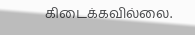கிடைக்கவில்லை.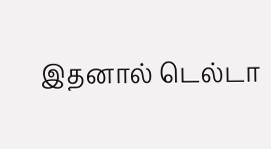இதனால் டெல்டா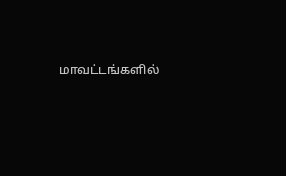மாவட்டங்களில்